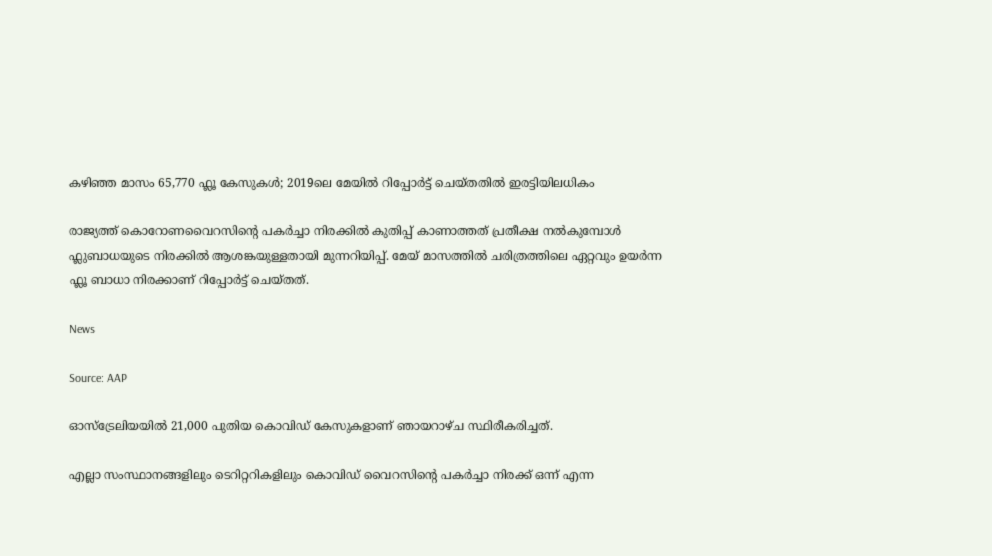കഴിഞ്ഞ മാസം 65,770 ഫ്ലൂ കേസുകൾ; 2019ലെ മേയിൽ റിപ്പോർട്ട് ചെയ്തതിൽ ഇരട്ടിയിലധികം

രാജ്യത്ത് കൊറോണവൈറസിന്റെ പകർച്ചാ നിരക്കിൽ കുതിപ്പ് കാണാത്തത് പ്രതീക്ഷ നൽകുമ്പോൾ ഫ്ലുബാധയുടെ നിരക്കിൽ ആശങ്കയുള്ളതായി മുന്നറിയിപ്പ്. മേയ് മാസത്തിൽ ചരിത്രത്തിലെ ഏറ്റവും ഉയർന്ന ഫ്ലൂ ബാധാ നിരക്കാണ് റിപ്പോർട്ട് ചെയ്തത്.

News

Source: AAP

ഓസ്‌ട്രേലിയയിൽ 21,000 പുതിയ കൊവിഡ് കേസുകളാണ് ഞായറാഴ്ച സ്ഥിരീകരിച്ചത്.

എല്ലാ സംസ്ഥാനങ്ങളിലും ടെറിറ്ററികളിലും കൊവിഡ് വൈറസിന്റെ പകർച്ചാ നിരക്ക് ഒന്ന് എന്ന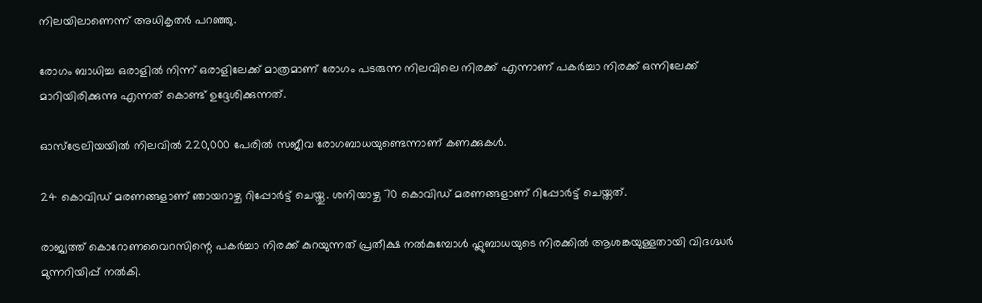നിലയിലാണെന്ന് അധികൃതർ പറഞ്ഞു.

രോഗം ബാധിച്ച ഒരാളിൽ നിന്ന് ഒരാളിലേക്ക് മാത്രമാണ് രോഗം പടരുന്ന നിലവിലെ നിരക്ക് എന്നാണ് പകർച്ചാ നിരക്ക് ഒന്നിലേക്ക് മാറിയിരിക്കുന്നു എന്നത് കൊണ്ട് ഉദ്ദേശിക്കുന്നത്.

ഓസ്‌ട്രേലിയയിൽ നിലവിൽ 220,000 പേരിൽ സജീവ രോഗബാധയുണ്ടെന്നാണ് കണക്കുകൾ.

24 കൊവിഡ് മരണങ്ങളാണ് ഞായറാഴ്ച റിപ്പോർട്ട് ചെയ്തു. ശനിയാഴ്ച 70 കൊവിഡ് മരണങ്ങളാണ് റിപ്പോർട്ട് ചെയ്തത്.

രാജ്യത്ത് കൊറോണവൈറസിന്റെ പകർച്ചാ നിരക്ക് കുറയുന്നത് പ്രതീക്ഷ നൽകുമ്പോൾ ഫ്ലുബാധയുടെ നിരക്കിൽ ആശങ്കയുള്ളതായി വിദഗ്ദ്ധർ മുന്നറിയിപ്പ് നൽകി.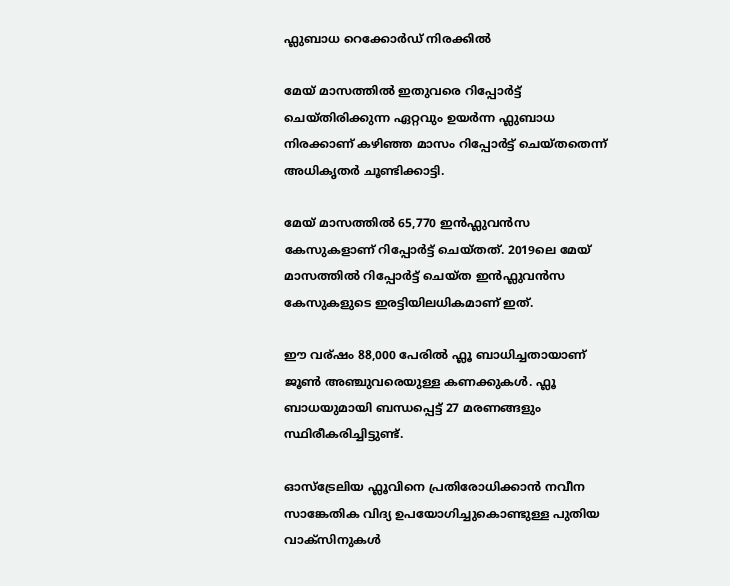ഫ്ലുബാധ റെക്കോർഡ് നിരക്കിൽ

മേയ് മാസത്തിൽ ഇതുവരെ റിപ്പോർട്ട് ചെയ്തിരിക്കുന്ന ഏറ്റവും ഉയർന്ന ഫ്ലുബാധ നിരക്കാണ് കഴിഞ്ഞ മാസം റിപ്പോർട്ട് ചെയ്തതെന്ന് അധികൃതർ ചൂണ്ടിക്കാട്ടി.

മേയ് മാസത്തിൽ 65,770 ഇൻഫ്ലുവൻസ കേസുകളാണ് റിപ്പോർട്ട് ചെയ്തത്. 2019ലെ മേയ് മാസത്തിൽ റിപ്പോർട്ട് ചെയ്ത ഇൻഫ്ലുവൻസ കേസുകളുടെ ഇരട്ടിയിലധികമാണ് ഇത്.

ഈ വര്ഷം 88,000 പേരിൽ ഫ്ലൂ ബാധിച്ചതായാണ് ജൂൺ അഞ്ചുവരെയുള്ള കണക്കുകൾ. ഫ്ലൂ ബാധയുമായി ബന്ധപ്പെട്ട് 27 മരണങ്ങളും സ്ഥിരീകരിച്ചിട്ടുണ്ട്.

ഓസ്‌ട്രേലിയ ഫ്ലൂവിനെ പ്രതിരോധിക്കാൻ നവീന സാങ്കേതിക വിദ്യ ഉപയോഗിച്ചുകൊണ്ടുള്ള പുതിയ വാക്‌സിനുകൾ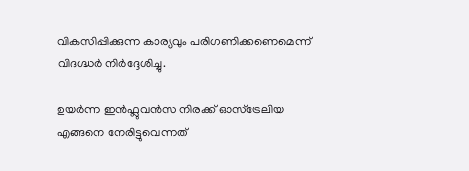വികസിപ്പിക്കുന്ന കാര്യവും പരിഗണിക്കണെമെന്ന് വിദഗ്ദ്ധർ നിർദ്ദേശിച്ചു.

ഉയർന്ന ഇൻഫ്ലുവൻസ നിരക്ക് ഓസ്‌ട്രേലിയ എങ്ങനെ നേരിട്ടുവെന്നത്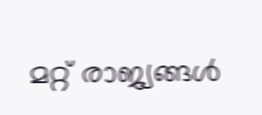മറ്റ് രാജ്യങ്ങൾ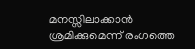മനസ്സിലാക്കാൻ ശ്രമിക്കുമെന്ന് രംഗത്തെ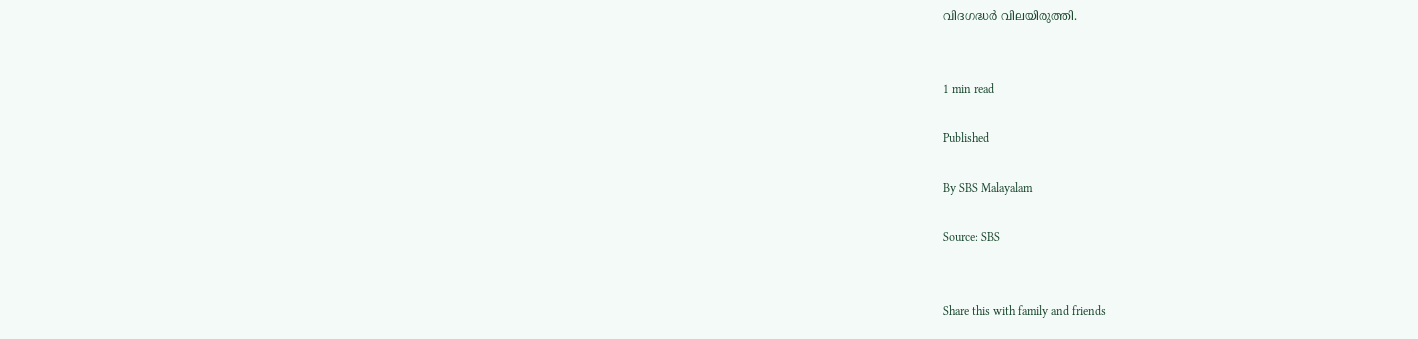വിദഗദ്ധർ വിലയിരുത്തി.


1 min read

Published

By SBS Malayalam

Source: SBS


Share this with family and friends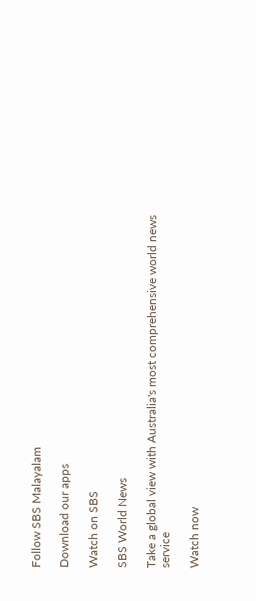Follow SBS Malayalam

Download our apps

Watch on SBS

SBS World News

Take a global view with Australia's most comprehensive world news service

Watch now